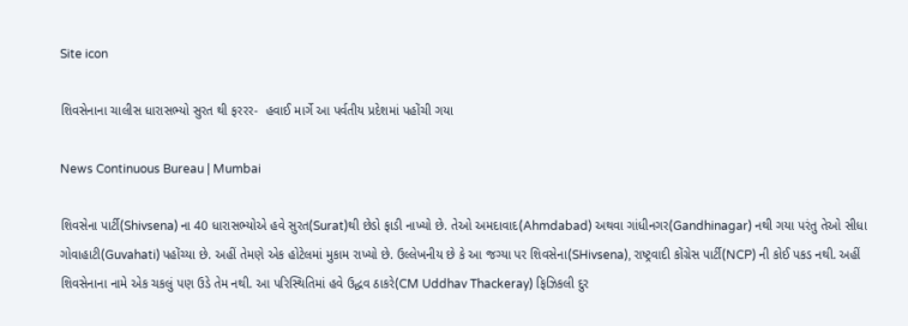Site icon

શિવસેનાના ચાલીસ ધારાસભ્યો સુરત થી ફરરર-  હવાઈ માર્ગે આ પર્વતીય પ્રદેશમાં પહોંચી ગયા

News Continuous Bureau | Mumbai

શિવસેના પાર્ટી(Shivsena) ના 40 ધારાસભ્યોએ હવે સુરત(Surat)થી છેડો ફાડી નાખ્યો છે. તેઓ અમદાવાદ(Ahmdabad) અથવા ગાંધીનગર(Gandhinagar) નથી ગયા પરંતુ તેઓ સીધા ગોવાહાટી(Guvahati) પહોંચ્યા છે. અહીં તેમણે એક હોટેલમાં મુકામ રાખ્યો છે. ઉલ્લેખનીય છે કે આ જગ્યા પર શિવસેના(SHivsena), રાષ્ટ્રવાદી કોંગ્રેસ પાર્ટી(NCP) ની કોઈ પકડ નથી. અહીં શિવસેનાના નામે એક ચકલું પણ ઉડે તેમ નથી. આ પરિસ્થિતિમાં હવે ઉદ્ધવ ઠાકરે(CM Uddhav Thackeray) ફિઝિકલી દુર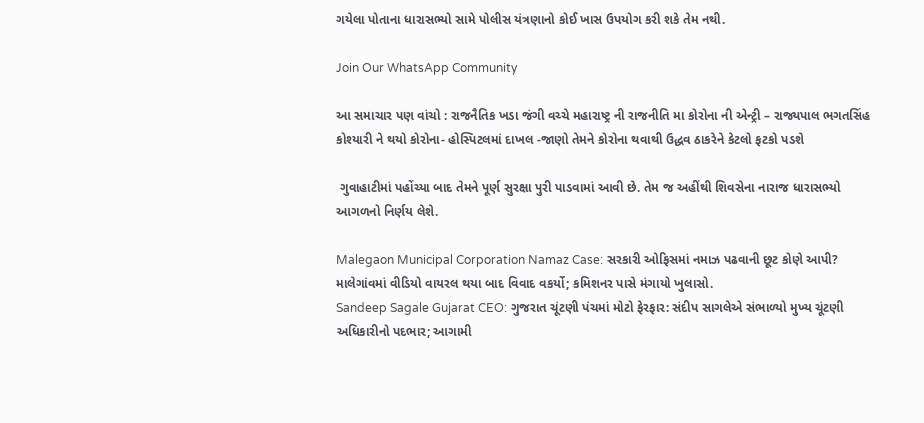ગયેલા પોતાના ધારાસભ્યો સામે પોલીસ યંત્રણાનો કોઈ ખાસ ઉપયોગ કરી શકે તેમ નથી.

Join Our WhatsApp Community

આ સમાચાર પણ વાંચો : રાજનૈતિક ખડા જંગી વચ્ચે મહારાષ્ટ્ર ની રાજનીતિ મા કોરોના ની એન્ટ્રી – રાજ્યપાલ ભગતસિંહ કોશ્યારી ને થયો કોરોના- હોસ્પિટલમાં દાખલ -જાણો તેમને કોરોના થવાથી ઉદ્ધવ ઠાકરેને કેટલો ફટકો પડશે

 ગુવાહાટીમાં પહોંચ્યા બાદ તેમને પૂર્ણ સુરક્ષા પુરી પાડવામાં આવી છે. તેમ જ અહીંથી શિવસેના નારાજ ધારાસભ્યો આગળનો નિર્ણય લેશે.

Malegaon Municipal Corporation Namaz Case: સરકારી ઓફિસમાં નમાઝ પઢવાની છૂટ કોણે આપી? માલેગાંવમાં વીડિયો વાયરલ થયા બાદ વિવાદ વકર્યો; કમિશનર પાસે મંગાયો ખુલાસો.
Sandeep Sagale Gujarat CEO: ગુજરાત ચૂંટણી પંચમાં મોટો ફેરફાર: સંદીપ સાગલેએ સંભાળ્યો મુખ્ય ચૂંટણી અધિકારીનો પદભાર; આગામી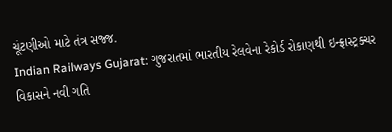ચૂંટણીઓ માટે તંત્ર સજ્જ.
Indian Railways Gujarat: ગુજરાતમાં ભારતીય રેલવેના રેકોર્ડ રોકાણથી ઇન્ફ્રાસ્ટ્રક્ચર વિકાસને નવી ગતિ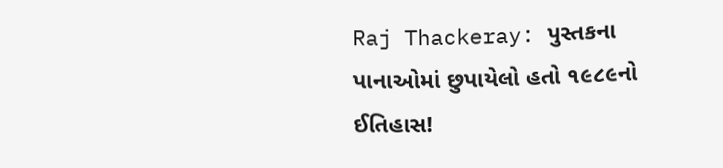Raj Thackeray: પુસ્તકના પાનાઓમાં છુપાયેલો હતો ૧૯૮૯નો ઈતિહાસ!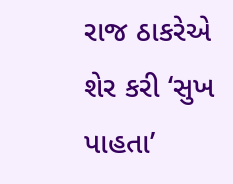રાજ ઠાકરેએ શેર કરી ‘સુખ પાહતા’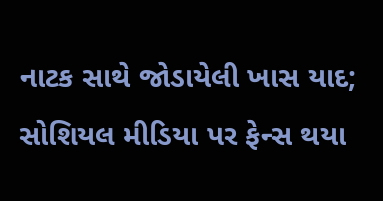નાટક સાથે જોડાયેલી ખાસ યાદ; સોશિયલ મીડિયા પર ફેન્સ થયા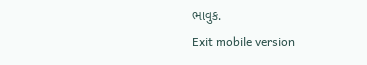ભાવુક.
Exit mobile version